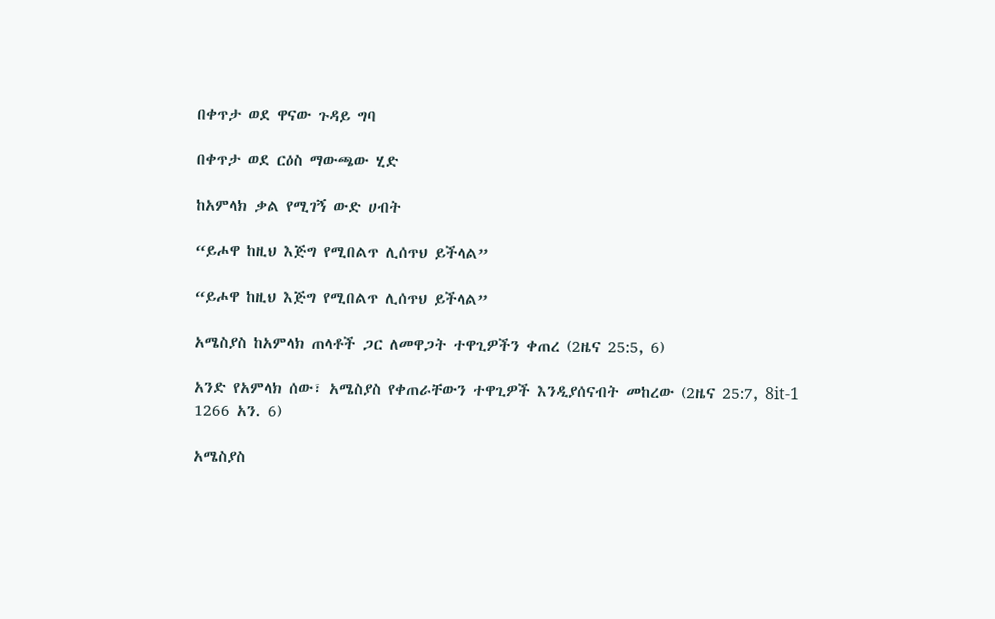በቀጥታ ወደ ዋናው ጉዳይ ግባ

በቀጥታ ወደ ርዕስ ማውጫው ሂድ

ከአምላክ ቃል የሚገኝ ውድ ሀብት

“ይሖዋ ከዚህ እጅግ የሚበልጥ ሊሰጥህ ይችላል”

“ይሖዋ ከዚህ እጅግ የሚበልጥ ሊሰጥህ ይችላል”

አሜስያስ ከአምላክ ጠላቶች ጋር ለመዋጋት ተዋጊዎችን ቀጠረ (2ዜና 25:5, 6)

አንድ የአምላክ ሰው፣ አሜስያስ የቀጠራቸውን ተዋጊዎች እንዲያሰናብት መከረው (2ዜና 25:7, 8it-1 1266 አን. 6)

አሜስያስ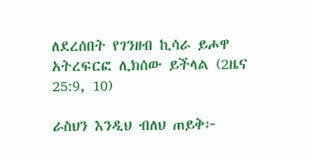ለደረሰበት የገንዘብ ኪሳራ ይሖዋ አትረፍርፎ ሊክሰው ይችላል (2ዜና 25:9, 10)

ራስህን እንዲህ ብለህ ጠይቅ፦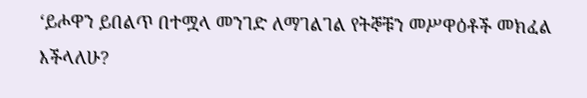‘ይሖዋን ይበልጥ በተሟላ መንገድ ለማገልገል የትኞቹን መሥዋዕቶች መክፈል እችላለሁ?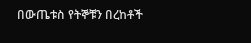በውጤቱስ የትኞቹን በረከቶች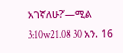አገኛለሁ?’—ሚል 3:10w21.08 30 አን. 16